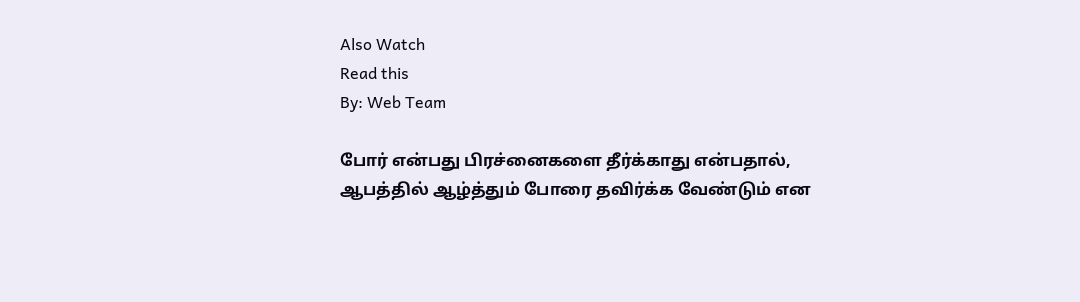Also Watch
Read this
By: Web Team

போர் என்பது பிரச்னைகளை தீர்க்காது என்பதால், ஆபத்தில் ஆழ்த்தும் போரை தவிர்க்க வேண்டும் என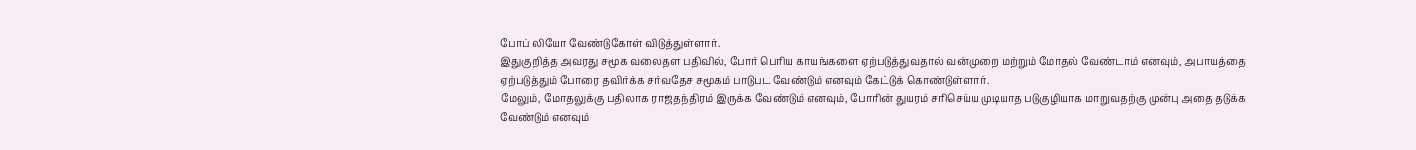போப் லியோ வேண்டுகோள் விடுத்துள்ளார்.
இதுகுறித்த அவரது சமூக வலைதள பதிவில், போர் பெரிய காயங்களை ஏற்படுத்துவதால் வன்முறை மற்றும் மோதல் வேண்டாம் எனவும், அபாயத்தை ஏற்படுத்தும் போரை தவிர்க்க சர்வதேச சமூகம் பாடுபட வேண்டும் எனவும் கேட்டுக் கொண்டுள்ளார்.
மேலும், மோதலுக்கு பதிலாக ராஜதந்திரம் இருக்க வேண்டும் எனவும், போரின் துயரம் சரிசெய்ய முடியாத படுகுழியாக மாறுவதற்கு முன்பு அதை தடுக்க வேண்டும் எனவும்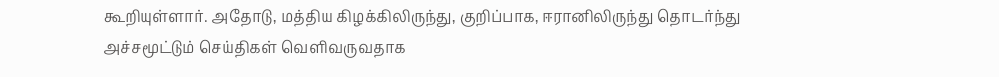கூறியுள்ளார். அதோடு, மத்திய கிழக்கிலிருந்து, குறிப்பாக, ஈரானிலிருந்து தொடர்ந்து அச்சமூட்டும் செய்திகள் வெளிவருவதாக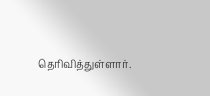தெரிவித்துள்ளார்.